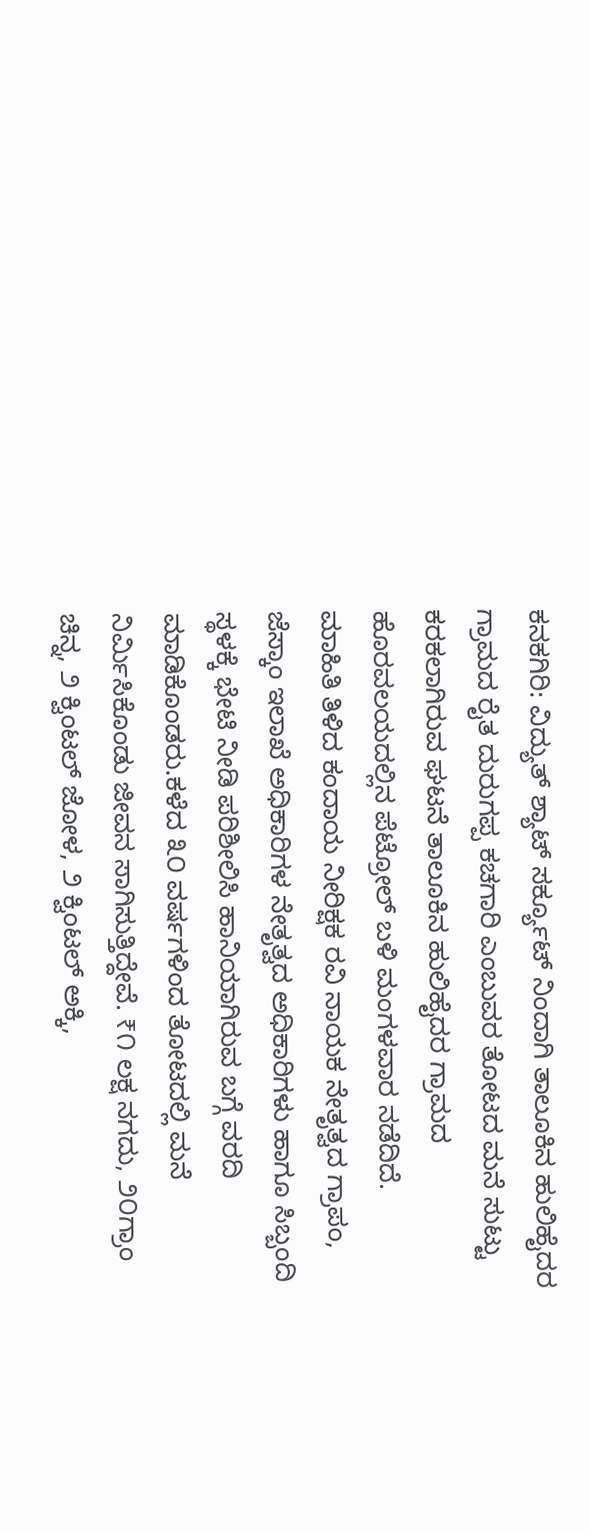ಕನಕಗಿರಿ: ವಿದ್ಯುತ್ ಶ್ಯಾಟ್ ಸರ್ಕ್ಯೂಟ್ ನಿಂದಾಗಿ ತಾಲೂಕಿನ ಹುಲಿಹೈದರ ಗ್ರಾಮದ ರೈತ ದುರುಗಪ್ಪ ಕಚಗಾರಿ ಎಂಬುವರ ತೋಟದ ಮನೆ ಸುಟ್ಟು ಕರಕಲಾಗಿರುವ ಘಟನೆ ತಾಲೂಕಿನ ಹುಲಿಹೈದರ ಗ್ರಾಮದ ಹೊರವಲಯದಲ್ಲಿನ ಪೆಟ್ರೋಲ್ ಬಳಿ ಮಂಗಳವಾರ ನಡೆದಿದೆ.
ಮಾಹಿತಿ ತಿಳಿದ ಕಂದಾಯ ನೀರಿಕ್ಷಕ ರವಿ ನಾಯಕ ನೇತೃತ್ವದ ಗ್ರಾಪಂ, ಜೆಸ್ಕಾಂ ಇಲಾಖೆ ಅಧಿಕಾರಿಗಳ ನೇತೃತ್ವದ ಅಧಿಕಾರಿಗಳು ಹಾಗೂ ಸಿಬ್ಬಂದಿ ಸ್ಥಳಕ್ಕೆ ಭೇಟಿ ನೀಡಿ ಪರಿಶೀಲಿಸಿ ಹಾನಿಯಾಗಿರುವ ಬಗ್ಗೆ ವರದಿ ಮಾಡಿಕೊಂಡರು.ಕಳೆದ ೩೦ ವರ್ಷಗಳಿಂದ ತೋಟದಲ್ಲಿ ಮನೆ ನಿರ್ಮಿಸಿಕೊಂಡು ಜೀವನ ಸಾಗಿಸುತ್ತಿದ್ದೇವೆ. ₹೧ ಲಕ್ಷ ನಗದು, ೨೦ಗ್ರಾಂ ಚಿನ್ನ, ೨ ಕ್ವಿಂಟಲ್ ಜೋಳ, ೨ ಕ್ವಿಂಟಲ್ ಅಕ್ಕಿ,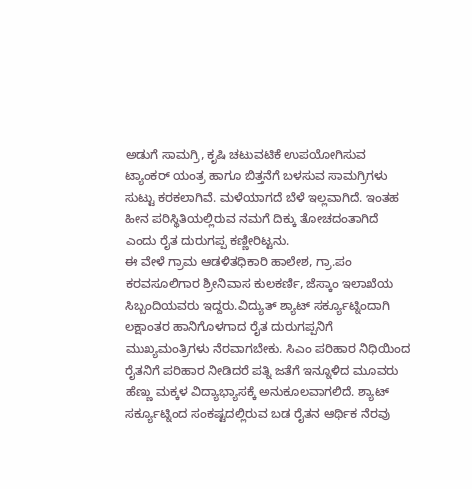ಅಡುಗೆ ಸಾಮಗ್ರಿ, ಕೃಷಿ ಚಟುವಟಿಕೆ ಉಪಯೋಗಿಸುವ ಟ್ಯಾಂಕರ್ ಯಂತ್ರ ಹಾಗೂ ಬಿತ್ತನೆಗೆ ಬಳಸುವ ಸಾಮಗ್ರಿಗಳು ಸುಟ್ಟು ಕರಕಲಾಗಿವೆ. ಮಳೆಯಾಗದೆ ಬೆಳೆ ಇಲ್ಲವಾಗಿದೆ. ಇಂತಹ ಹೀನ ಪರಿಸ್ಥಿತಿಯಲ್ಲಿರುವ ನಮಗೆ ದಿಕ್ಕು ತೋಚದಂತಾಗಿದೆ ಎಂದು ರೈತ ದುರುಗಪ್ಪ ಕಣ್ಣೀರಿಟ್ಟನು.
ಈ ವೇಳೆ ಗ್ರಾಮ ಆಡಳಿತಧಿಕಾರಿ ಹಾಲೇಶ, ಗ್ರಾ.ಪಂ ಕರವಸೂಲಿಗಾರ ಶ್ರೀನಿವಾಸ ಕುಲಕರ್ಣಿ, ಜೆಸ್ಕಾಂ ಇಲಾಖೆಯ ಸಿಬ್ಬಂದಿಯವರು ಇದ್ದರು.ವಿದ್ಯುತ್ ಶ್ಯಾಟ್ ಸರ್ಕ್ಯೂಟ್ನಿಂದಾಗಿ ಲಕ್ಷಾಂತರ ಹಾನಿಗೊಳಗಾದ ರೈತ ದುರುಗಪ್ಪನಿಗೆ ಮುಖ್ಯಮಂತ್ರಿಗಳು ನೆರವಾಗಬೇಕು. ಸಿಎಂ ಪರಿಹಾರ ನಿಧಿಯಿಂದ ರೈತನಿಗೆ ಪರಿಹಾರ ನೀಡಿದರೆ ಪತ್ನಿ ಜತೆಗೆ ಇನ್ನೂಳಿದ ಮೂವರು ಹೆಣ್ಣು ಮಕ್ಕಳ ವಿದ್ಯಾಭ್ಯಾಸಕ್ಕೆ ಅನುಕೂಲವಾಗಲಿದೆ. ಶ್ಯಾಟ್ ಸರ್ಕ್ಯೂಟ್ನಿಂದ ಸಂಕಷ್ಟದಲ್ಲಿರುವ ಬಡ ರೈತನ ಆರ್ಥಿಕ ನೆರವು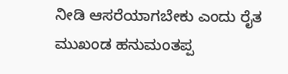ನೀಡಿ ಆಸರೆಯಾಗಬೇಕು ಎಂದು ರೈತ ಮುಖಂಡ ಹನುಮಂತಪ್ಪ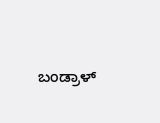ಬಂಡ್ರಾಳ್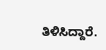ತಿಳಿಸಿದ್ದಾರೆ.